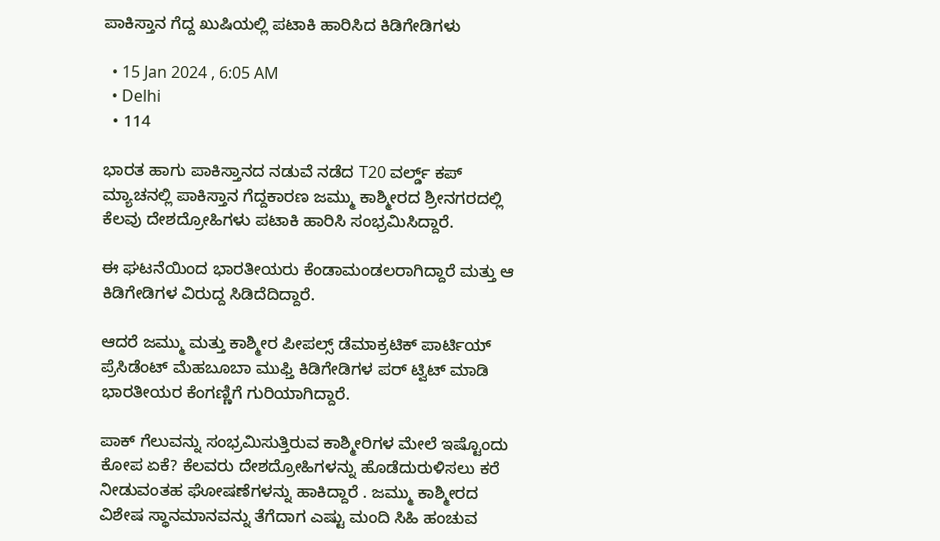ಪಾಕಿಸ್ತಾನ ಗೆದ್ದ ಖುಷಿಯಲ್ಲಿ ಪಟಾಕಿ ಹಾರಿಸಿದ ಕಿಡಿಗೇಡಿಗಳು

  • 15 Jan 2024 , 6:05 AM
  • Delhi
  • 114

ಭಾರತ ಹಾಗು ಪಾಕಿಸ್ತಾನದ ನಡುವೆ ನಡೆದ T20 ವರ್ಲ್ಡ್ ಕಪ್ ಮ್ಯಾಚನಲ್ಲಿ ಪಾಕಿಸ್ತಾನ ಗೆದ್ದಕಾರಣ ಜಮ್ಮು ಕಾಶ್ಮೀರದ ಶ್ರೀನಗರದಲ್ಲಿ ಕೆಲವು ದೇಶದ್ರೋಹಿಗಳು ಪಟಾಕಿ ಹಾರಿಸಿ ಸಂಭ್ರಮಿಸಿದ್ದಾರೆ.

ಈ ಘಟನೆಯಿಂದ ಭಾರತೀಯರು ಕೆಂಡಾಮಂಡಲರಾಗಿದ್ದಾರೆ ಮತ್ತು ಆ ಕಿಡಿಗೇಡಿಗಳ ವಿರುದ್ದ ಸಿಡಿದೆದಿದ್ದಾರೆ.

ಆದರೆ ಜಮ್ಮು ಮತ್ತು ಕಾಶ್ಮೀರ ಪೀಪಲ್ಸ್ ಡೆಮಾಕ್ರಟಿಕ್ ಪಾರ್ಟಿಯ್ ಪ್ರೆಸಿಡೆಂಟ್ ಮೆಹಬೂಬಾ ಮುಫ್ತಿ ಕಿಡಿಗೇಡಿಗಳ ಪರ್ ಟ್ವಿಟ್ ಮಾಡಿ ಭಾರತೀಯರ ಕೆಂಗಣ್ಣಿಗೆ ಗುರಿಯಾಗಿದ್ದಾರೆ.

ಪಾಕ್ ಗೆಲುವನ್ನು ಸಂಭ್ರಮಿಸುತ್ತಿರುವ ಕಾಶ್ಮೀರಿಗಳ ಮೇಲೆ ಇಷ್ಟೊಂದು ಕೋಪ ಏಕೆ? ಕೆಲವರು ದೇಶದ್ರೋಹಿಗಳನ್ನು ಹೊಡೆದುರುಳಿಸಲು ಕರೆ ನೀಡುವಂತಹ ಘೋಷಣೆಗಳನ್ನು ಹಾಕಿದ್ದಾರೆ . ಜಮ್ಮು ಕಾಶ್ಮೀರದ ವಿಶೇಷ ಸ್ಥಾನಮಾನವನ್ನು ತೆಗೆದಾಗ ಎಷ್ಟು ಮಂದಿ ಸಿಹಿ ಹಂಚುವ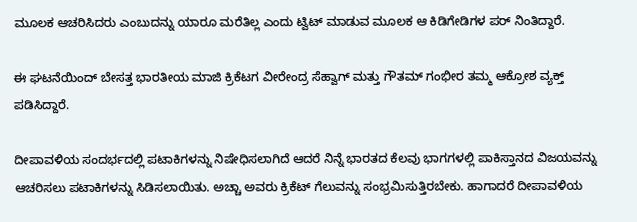ಮೂಲಕ ಆಚರಿಸಿದರು ಎಂಬುದನ್ನು ಯಾರೂ ಮರೆತಿಲ್ಲ ಎಂದು ಟ್ವಿಟ್ ಮಾಡುವ ಮೂಲಕ ಆ ಕಿಡಿಗೇಡಿಗಳ ಪರ್ ನಿಂತಿದ್ದಾರೆ.

ಈ ಘಟನೆಯಿಂದ್ ಬೇಸತ್ತ ಭಾರತೀಯ ಮಾಜಿ ಕ್ರಿಕೆಟಗ ವೀರೇಂದ್ರ ಸೆಹ್ವಾಗ್ ಮತ್ತು ಗೌತಮ್ ಗಂಭೀರ ತಮ್ಮ ಆಕ್ರೋಶ ವ್ಯಕ್ತ್ ಪಡಿಸಿದ್ದಾರೆ.

ದೀಪಾವಳಿಯ ಸಂದರ್ಭದಲ್ಲಿ ಪಟಾಕಿಗಳನ್ನು ನಿಷೇಧಿಸಲಾಗಿದೆ ಆದರೆ ನಿನ್ನೆ ಭಾರತದ ಕೆಲವು ಭಾಗಗಳಲ್ಲಿ ಪಾಕಿಸ್ತಾನದ ವಿಜಯವನ್ನು ಆಚರಿಸಲು ಪಟಾಕಿಗಳನ್ನು ಸಿಡಿಸಲಾಯಿತು. ಅಚ್ಚಾ ಅವರು ಕ್ರಿಕೆಟ್ ಗೆಲುವನ್ನು ಸಂಭ್ರಮಿಸುತ್ತಿರಬೇಕು. ಹಾಗಾದರೆ ದೀಪಾವಳಿಯ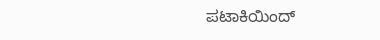ಪಟಾಕಿಯಿಂದ್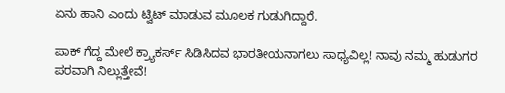ಏನು ಹಾನಿ ಎಂದು ಟ್ವಿಟ್ ಮಾಡುವ ಮೂಲಕ ಗುಡುಗಿದ್ದಾರೆ.

ಪಾಕ್ ಗೆದ್ದ ಮೇಲೆ ಕ್ರ್ಯಾಕರ್ಸ್ ಸಿಡಿಸಿದವ ಭಾರತೀಯನಾಗಲು ಸಾಧ್ಯವಿಲ್ಲ! ನಾವು ನಮ್ಮ ಹುಡುಗರ ಪರವಾಗಿ ನಿಲ್ಲುತ್ತೇವೆ!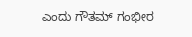ಎಂದು ಗೌತಮ್ ಗಂಭೀರ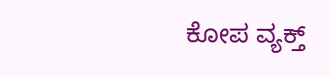ಕೋಪ ವ್ಯಕ್ತ್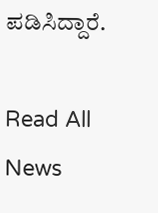ಪಡಿಸಿದ್ದಾರೆ.

Read All News